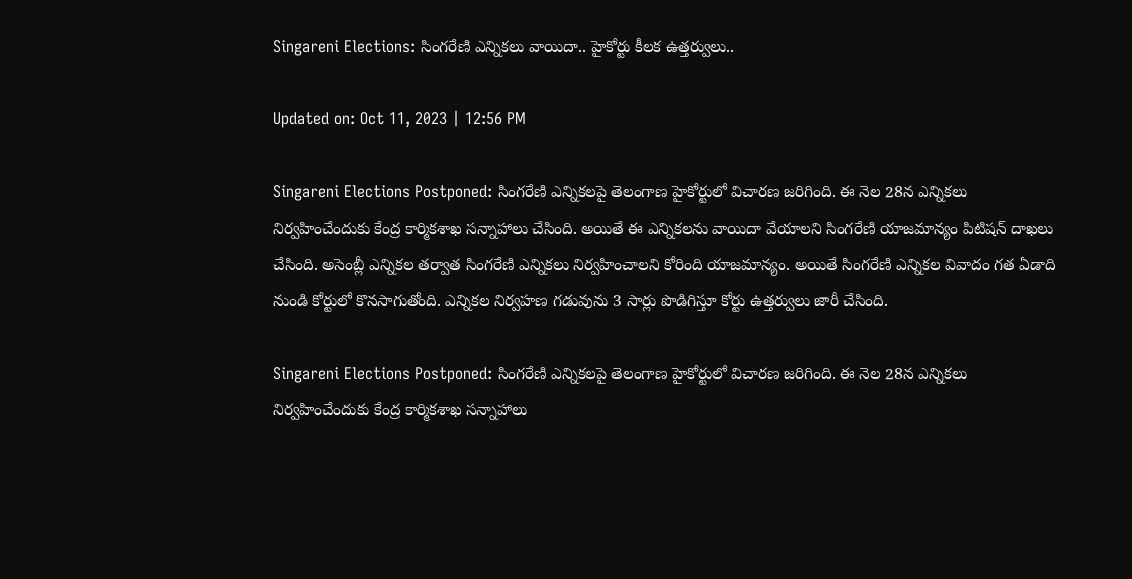Singareni Elections: సింగరేణి ఎన్నికలు వాయిదా.. హైకోర్టు కీలక ఉత్తర్వులు..

Updated on: Oct 11, 2023 | 12:56 PM

Singareni Elections Postponed: సింగరేణి ఎన్నికలపై తెలంగాణ హైకోర్టులో విచారణ జరిగింది. ఈ నెల 28న ఎన్నికలు నిర్వహించేందుకు కేంద్ర కార్మికశాఖ సన్నాహాలు చేసింది. అయితే ఈ ఎన్నికలను వాయిదా వేయాలని సింగరేణి యాజమాన్యం పిటిషన్‌ దాఖలు చేసింది. అసెంబ్లీ ఎన్నికల తర్వాత సింగరేణి ఎన్నికలు నిర్వహించాలని కోరింది యాజమాన్యం. అయితే సింగరేణి ఎన్నికల వివాదం గత ఏడాది నుండి కోర్టులో కొనసాగుతోంది. ఎన్నికల నిర్వహణ గడువును 3 సార్లు పొడిగిస్తూ కోర్టు ఉత్తర్వులు జారీ చేసింది.

Singareni Elections Postponed: సింగరేణి ఎన్నికలపై తెలంగాణ హైకోర్టులో విచారణ జరిగింది. ఈ నెల 28న ఎన్నికలు నిర్వహించేందుకు కేంద్ర కార్మికశాఖ సన్నాహాలు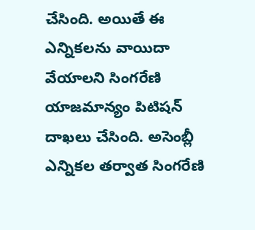చేసింది. అయితే ఈ ఎన్నికలను వాయిదా వేయాలని సింగరేణి యాజమాన్యం పిటిషన్‌ దాఖలు చేసింది. అసెంబ్లీ ఎన్నికల తర్వాత సింగరేణి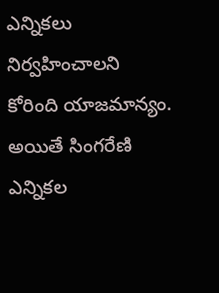ఎన్నికలు నిర్వహించాలని కోరింది యాజమాన్యం. అయితే సింగరేణి ఎన్నికల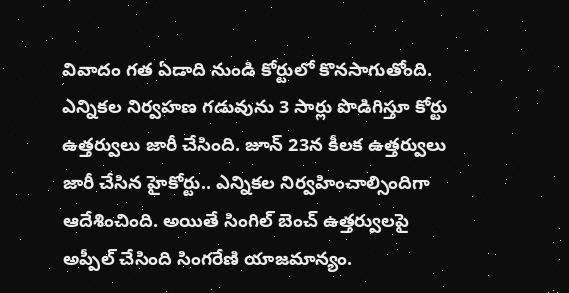వివాదం గత ఏడాది నుండి కోర్టులో కొనసాగుతోంది. ఎన్నికల నిర్వహణ గడువును 3 సార్లు పొడిగిస్తూ కోర్టు ఉత్తర్వులు జారీ చేసింది. జూన్ 23న కీలక ఉత్తర్వులు జారీ చేసిన హైకోర్టు.. ఎన్నికల నిర్వహించాల్సిందిగా ఆదేశించింది. అయితే సింగిల్ బెంచ్ ఉత్తర్వులపై అప్పీల్ చేసింది సింగరేణి యాజమాన్యం.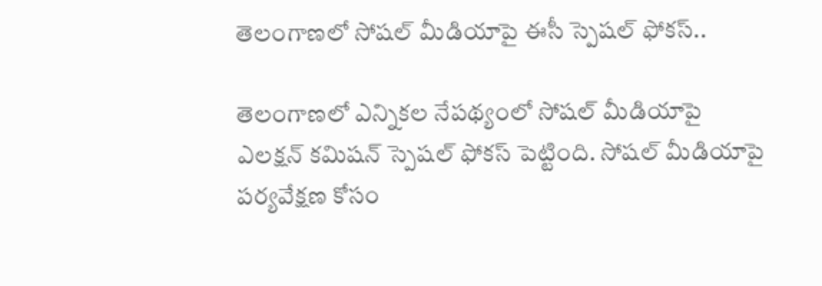తెలంగాణలో సోషల్‌ మీడియాపై ఈసీ స్పెషల్‌ ఫోకస్..

తెలంగాణలో ఎన్నికల నేపథ్యంలో సోషల్ మీడియాపై ఎలక్షన్ కమిషన్ స్పెషల్ ఫోకస్ పెట్టింది. సోషల్ మీడియాపై పర్యవేక్షణ కోసం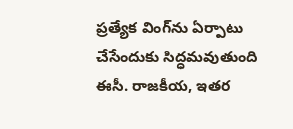ప్రత్యేక వింగ్‌ను ఏర్పాటు చేసేందుకు సిద్ధమవుతుంది ఈసీ. రాజకీయ, ఇతర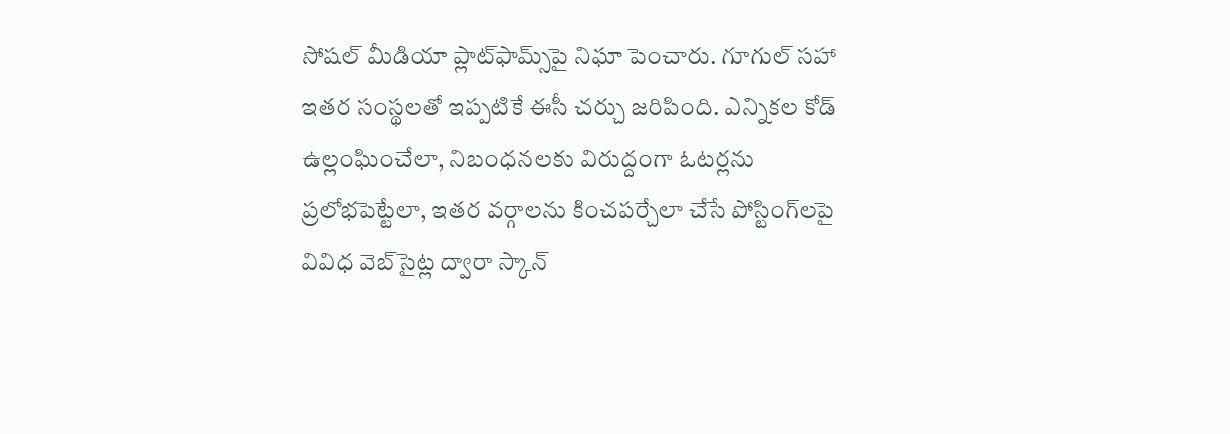సోషల్ మీడియా ప్లాట్‌ఫామ్స్‌పై నిఘా పెంచారు. గూగుల్ సహా ఇతర సంస్థలతో ఇప్పటికే ఈసీ చర్చు జరిపింది. ఎన్నికల కోడ్ ఉల్లంఘించేలా, నిబంధనలకు విరుద్దంగా ఓటర్లను ప్రలోభపెట్టేలా, ఇతర వర్గాలను కించపర్చేలా చేసే పోస్టింగ్‌లపై వివిధ వెబ్‌సైట్ల ద్వారా స్కాన్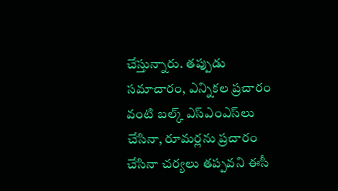చేస్తున్నారు. తప్పుడు సమాచారం, ఎన్నికల ప్రచారం వంటి బల్క్ ఎస్ఎంఎస్‌లు చేసినా, రూమర్లను ప్రచారం చేసినా చర్యలు తప్పవని ఈసీ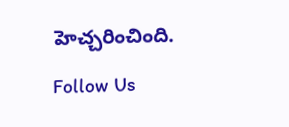హెచ్చరించింది.

Follow Us